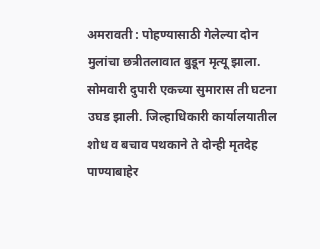अमरावती : पोहण्यासाठी गेलेल्या दोन मुलांचा छत्रीतलावात बुडून मृत्यू झाला. सोमवारी दुपारी एकच्या सुमारास ती घटना उघड झाली. जिल्हाधिकारी कार्यालयातील शोध व बचाव पथकाने ते दोन्ही मृतदेह पाण्याबाहेर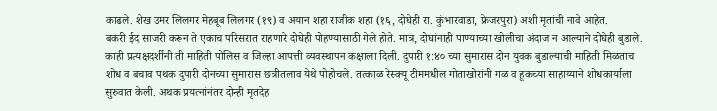काढले. शेख उमर लिलगर मेहबूब लिलगर (१९) व अयान शहा राजीक शहा (१६, दोघेही रा. कुंभारवाडा, फ्रेजरपुरा) अशी मृतांची नावे आहेत.
बकरी ईद साजरी करून ते एकाच परिसरात राहणारे दोघेही पोहण्यासाठी गेले होते. मात्र, दोघांनाही पाण्याच्या खोलीचा अंदाज न आल्याने दोघेही बुडाले. काही प्रत्यक्षदर्शीनी ती माहिती पोलिस व जिल्हा आपत्ती व्यवस्थापन कक्षाला दिली. दुपारी १:४० च्या सुमारास दोन युवक बुडाल्याची माहिती मिळताच शोध व बचाव पथक दुपारी दोनच्या सुमारास छत्रीतलाव येथे पोहोचले. तत्काळ रेस्क्यू टीममधील गोताखोरांनी गळ व हूकच्या साहाय्याने शोधकार्याला सुरुवात केली. अथक प्रयत्नांनंतर दोन्ही मृतदेह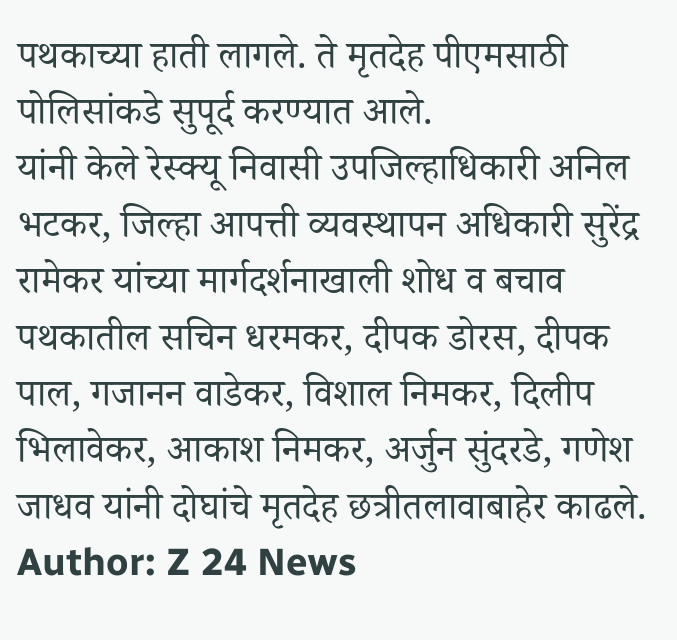पथकाच्या हाती लागले. ते मृतदेह पीएमसाठी पोलिसांकडे सुपूर्द करण्यात आले.
यांनी केले रेस्क्यू निवासी उपजिल्हाधिकारी अनिल भटकर, जिल्हा आपत्ती व्यवस्थापन अधिकारी सुरेंद्र रामेकर यांच्या मार्गदर्शनाखाली शोध व बचाव पथकातील सचिन धरमकर, दीपक डोरस, दीपक पाल, गजानन वाडेकर, विशाल निमकर, दिलीप भिलावेकर, आकाश निमकर, अर्जुन सुंदरडे, गणेश जाधव यांनी दोघांचे मृतदेह छत्रीतलावाबाहेर काढले.
Author: Z 24 News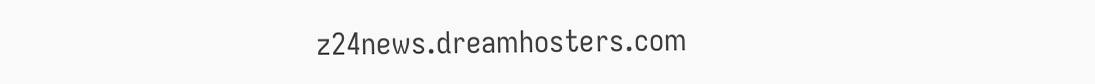z24news.dreamhosters.com